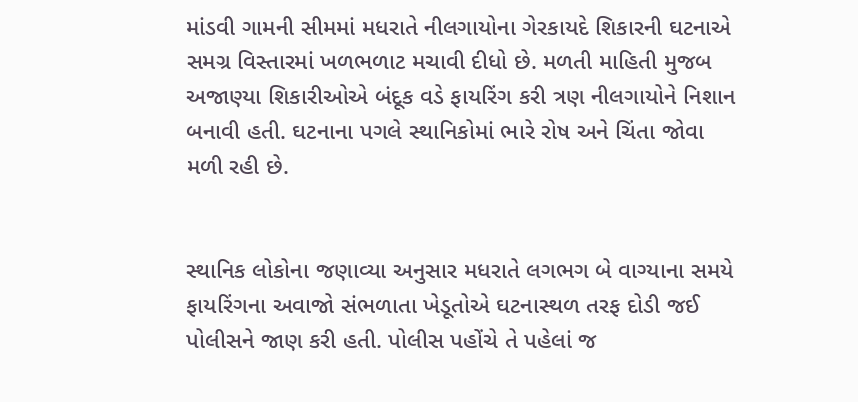માંડવી ગામની સીમમાં મધરાતે નીલગાયોના ગેરકાયદે શિકારની ઘટનાએ સમગ્ર વિસ્તારમાં ખળભળાટ મચાવી દીધો છે. મળતી માહિતી મુજબ અજાણ્યા શિકારીઓએ બંદૂક વડે ફાયરિંગ કરી ત્રણ નીલગાયોને નિશાન બનાવી હતી. ઘટનાના પગલે સ્થાનિકોમાં ભારે રોષ અને ચિંતા જોવા મળી રહી છે.


સ્થાનિક લોકોના જણાવ્યા અનુસાર મધરાતે લગભગ બે વાગ્યાના સમયે ફાયરિંગના અવાજો સંભળાતા ખેડૂતોએ ઘટનાસ્થળ તરફ દોડી જઈ પોલીસને જાણ કરી હતી. પોલીસ પહોંચે તે પહેલાં જ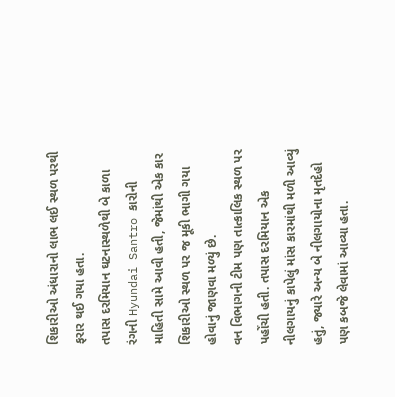શિકારીઓ અંધારાનો લાભ લઈ સ્થળ પરથી ફરાર થઈ ગયા હતા.
તપાસ દરમિયાન ઘટનાસ્થળેથી બે કાળા રંગની Hyundai Santro કારોની માહિતી સામે આવી હતી, જેમાંથી એક કાર શિકારીઓ સ્થળ પર જ મૂકી ભાગી ગયા હોવાનું જાણવા મળ્યું છે.
વન વિભાગની ટીમ પણ તાત્કાલિક સ્થળ પર પહોંચી હતી. તપાસ દરમિયાન એક નીલગાયનું કાપેલું માંસ કારમાંથી મળી આવ્યું હતું, જ્યારે અન્ય બે નીલગાયોના મૃતદેહો પણ કબજે લેવામાં આવ્યા હતા.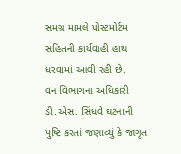સમગ્ર મામલે પોસ્ટમોર્ટમ સહિતની કાર્યવાહી હાથ ધરવામાં આવી રહી છે.
વન વિભાગના અધિકારી ડી.એસ. સિંધવે ઘટનાની પુષ્ટિ કરતાં જણાવ્યું કે જાગૃત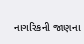નાગરિકની જાણના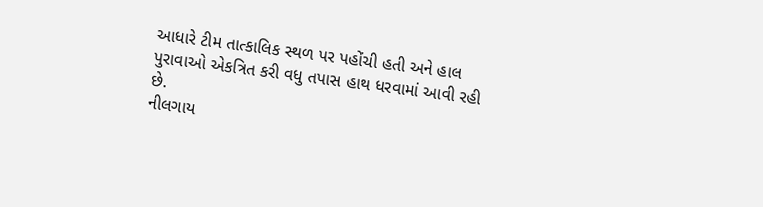આધારે ટીમ તાત્કાલિક સ્થળ પર પહોંચી હતી અને હાલ પુરાવાઓ એકત્રિત કરી વધુ તપાસ હાથ ધરવામાં આવી રહી છે.
નીલગાય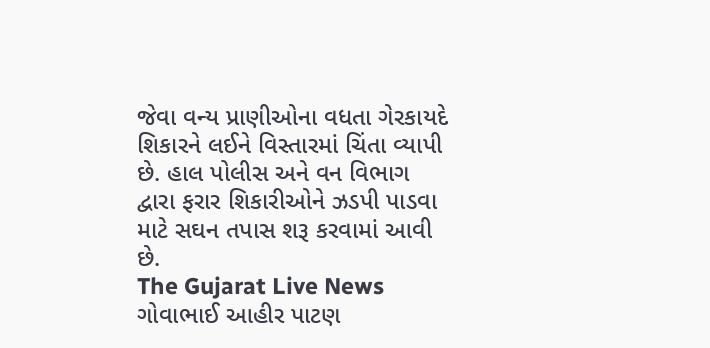જેવા વન્ય પ્રાણીઓના વધતા ગેરકાયદે શિકારને લઈને વિસ્તારમાં ચિંતા વ્યાપી છે. હાલ પોલીસ અને વન વિભાગ દ્વારા ફરાર શિકારીઓને ઝડપી પાડવા માટે સઘન તપાસ શરૂ કરવામાં આવી છે.
The Gujarat Live News ગોવાભાઈ આહીર પાટણ